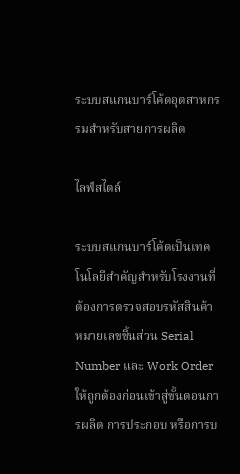ระบบสแกนบาร์โค้ดอุตสาหกรรมสำหรับสายการผลิต

ไลฟ์สไตล์

ระบบสแกนบาร์โค้ดเป็นเทคโนโลยีสำคัญสำหรับโรงงานที่ต้องการตรวจสอบรหัสสินค้า หมายเลขชิ้นส่วน Serial Number และ Work Order ให้ถูกต้องก่อนเข้าสู่ขั้นตอนการผลิต การประกอบ หรือการบ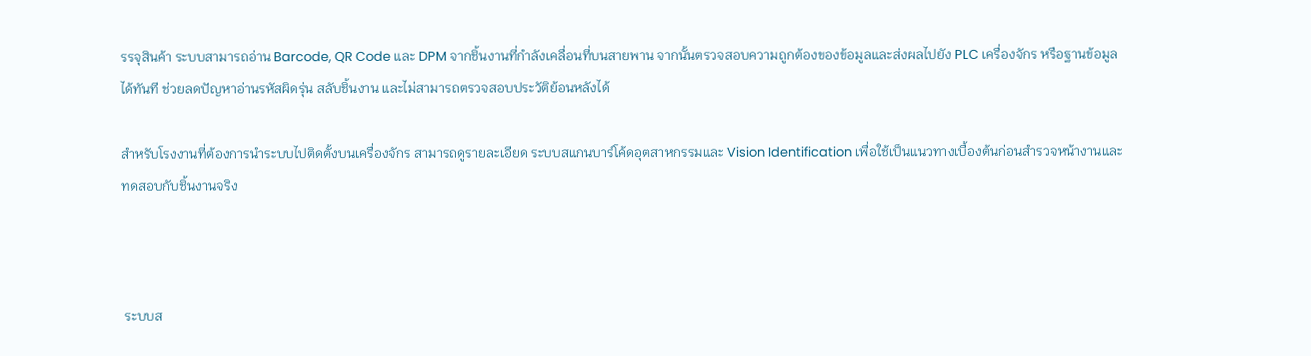รรจุสินค้า ระบบสามารถอ่าน Barcode, QR Code และ DPM จากชิ้นงานที่กำลังเคลื่อนที่บนสายพาน จากนั้นตรวจสอบความถูกต้องของข้อมูลและส่งผลไปยัง PLC เครื่องจักร หรือฐานข้อมูลได้ทันที ช่วยลดปัญหาอ่านรหัสผิดรุ่น สลับชิ้นงาน และไม่สามารถตรวจสอบประวัติย้อนหลังได้

สำหรับโรงงานที่ต้องการนำระบบไปติดตั้งบนเครื่องจักร สามารถดูรายละเอียด ระบบสแกนบาร์โค้ดอุตสาหกรรมและ Vision Identification เพื่อใช้เป็นแนวทางเบื้องต้นก่อนสำรวจหน้างานและทดสอบกับชิ้นงานจริง



 ระบบส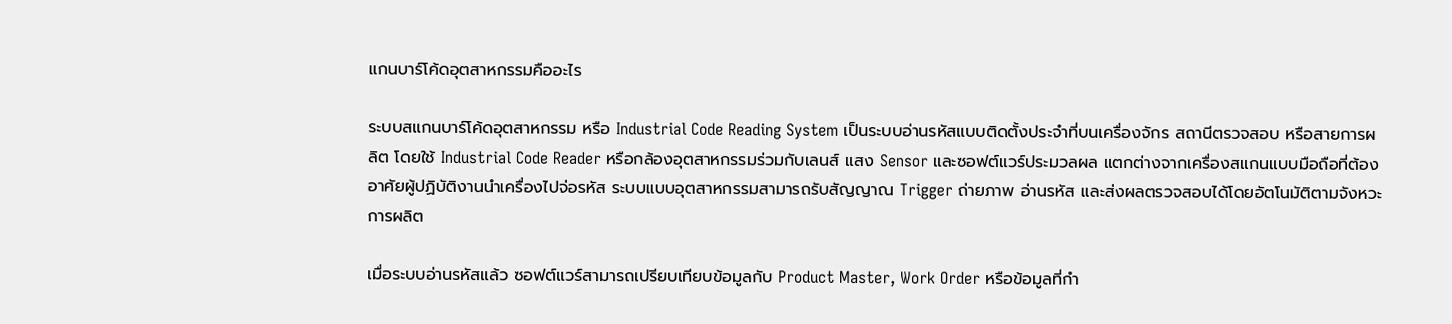แกนบาร์โค้ดอุตสาหกรรมคืออะไร

ระบบสแกนบาร์โค้ดอุตสาหกรรม หรือ Industrial Code Reading System เป็นระบบอ่านรหัสแบบติดตั้งประจำที่บนเครื่องจักร สถานีตรวจสอบ หรือสายการผลิต โดยใช้ Industrial Code Reader หรือกล้องอุตสาหกรรมร่วมกับเลนส์ แสง Sensor และซอฟต์แวร์ประมวลผล แตกต่างจากเครื่องสแกนแบบมือถือที่ต้องอาศัยผู้ปฏิบัติงานนำเครื่องไปจ่อรหัส ระบบแบบอุตสาหกรรมสามารถรับสัญญาณ Trigger ถ่ายภาพ อ่านรหัส และส่งผลตรวจสอบได้โดยอัตโนมัติตามจังหวะการผลิต

เมื่อระบบอ่านรหัสแล้ว ซอฟต์แวร์สามารถเปรียบเทียบข้อมูลกับ Product Master, Work Order หรือข้อมูลที่กำ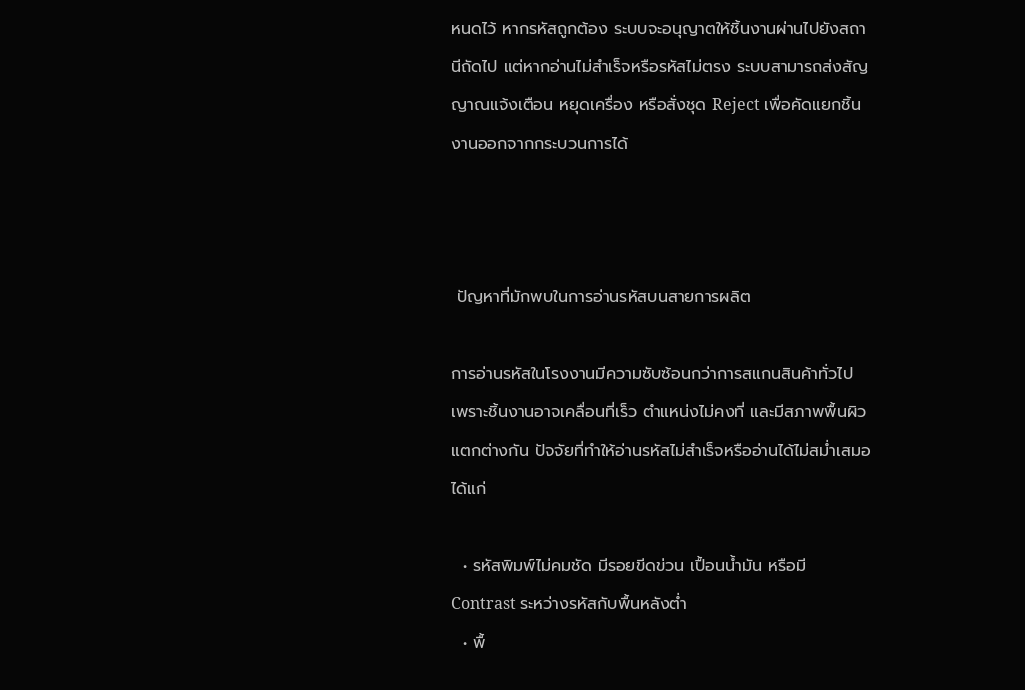หนดไว้ หากรหัสถูกต้อง ระบบจะอนุญาตให้ชิ้นงานผ่านไปยังสถานีถัดไป แต่หากอ่านไม่สำเร็จหรือรหัสไม่ตรง ระบบสามารถส่งสัญญาณแจ้งเตือน หยุดเครื่อง หรือสั่งชุด Reject เพื่อคัดแยกชิ้นงานออกจากกระบวนการได้



 ปัญหาที่มักพบในการอ่านรหัสบนสายการผลิต

การอ่านรหัสในโรงงานมีความซับซ้อนกว่าการสแกนสินค้าทั่วไป เพราะชิ้นงานอาจเคลื่อนที่เร็ว ตำแหน่งไม่คงที่ และมีสภาพพื้นผิวแตกต่างกัน ปัจจัยที่ทำให้อ่านรหัสไม่สำเร็จหรืออ่านได้ไม่สม่ำเสมอ ได้แก่

  • รหัสพิมพ์ไม่คมชัด มีรอยขีดข่วน เปื้อนน้ำมัน หรือมี Contrast ระหว่างรหัสกับพื้นหลังต่ำ
  • พื้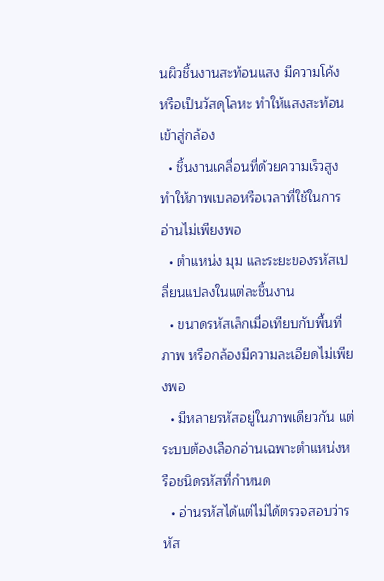นผิวชิ้นงานสะท้อนแสง มีความโค้ง หรือเป็นวัสดุโลหะ ทำให้แสงสะท้อนเข้าสู่กล้อง
  • ชิ้นงานเคลื่อนที่ด้วยความเร็วสูง ทำให้ภาพเบลอหรือเวลาที่ใช้ในการอ่านไม่เพียงพอ
  • ตำแหน่ง มุม และระยะของรหัสเปลี่ยนแปลงในแต่ละชิ้นงาน
  • ขนาดรหัสเล็กเมื่อเทียบกับพื้นที่ภาพ หรือกล้องมีความละเอียดไม่เพียงพอ
  • มีหลายรหัสอยู่ในภาพเดียวกัน แต่ระบบต้องเลือกอ่านเฉพาะตำแหน่งหรือชนิดรหัสที่กำหนด
  • อ่านรหัสได้แต่ไม่ได้ตรวจสอบว่ารหัส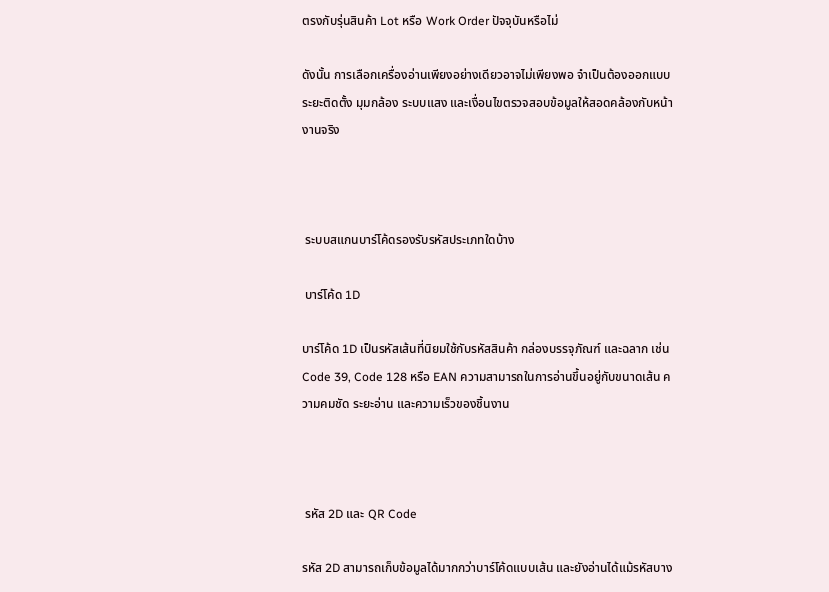ตรงกับรุ่นสินค้า Lot หรือ Work Order ปัจจุบันหรือไม่

ดังนั้น การเลือกเครื่องอ่านเพียงอย่างเดียวอาจไม่เพียงพอ จำเป็นต้องออกแบบระยะติดตั้ง มุมกล้อง ระบบแสง และเงื่อนไขตรวจสอบข้อมูลให้สอดคล้องกับหน้างานจริง



 ระบบสแกนบาร์โค้ดรองรับรหัสประเภทใดบ้าง

 บาร์โค้ด 1D

บาร์โค้ด 1D เป็นรหัสเส้นที่นิยมใช้กับรหัสสินค้า กล่องบรรจุภัณฑ์ และฉลาก เช่น Code 39, Code 128 หรือ EAN ความสามารถในการอ่านขึ้นอยู่กับขนาดเส้น ความคมชัด ระยะอ่าน และความเร็วของชิ้นงาน



 รหัส 2D และ QR Code

รหัส 2D สามารถเก็บข้อมูลได้มากกว่าบาร์โค้ดแบบเส้น และยังอ่านได้แม้รหัสบาง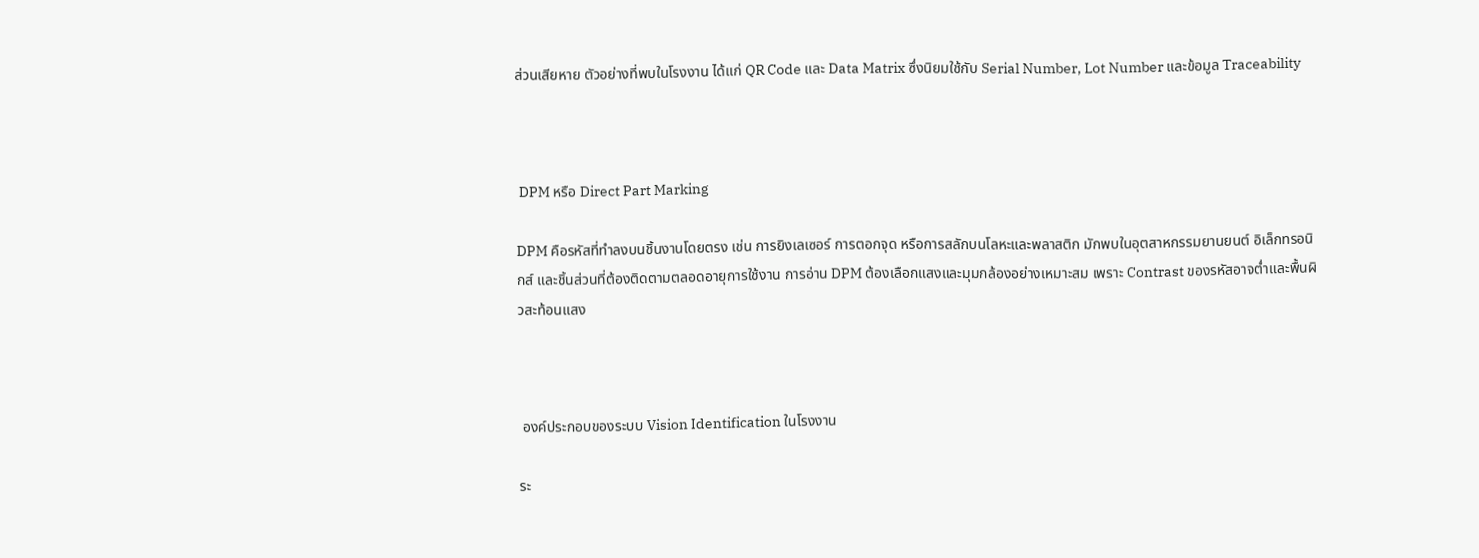ส่วนเสียหาย ตัวอย่างที่พบในโรงงาน ได้แก่ QR Code และ Data Matrix ซึ่งนิยมใช้กับ Serial Number, Lot Number และข้อมูล Traceability



 DPM หรือ Direct Part Marking

DPM คือรหัสที่ทำลงบนชิ้นงานโดยตรง เช่น การยิงเลเซอร์ การตอกจุด หรือการสลักบนโลหะและพลาสติก มักพบในอุตสาหกรรมยานยนต์ อิเล็กทรอนิกส์ และชิ้นส่วนที่ต้องติดตามตลอดอายุการใช้งาน การอ่าน DPM ต้องเลือกแสงและมุมกล้องอย่างเหมาะสม เพราะ Contrast ของรหัสอาจต่ำและพื้นผิวสะท้อนแสง



 องค์ประกอบของระบบ Vision Identification ในโรงงาน

ระ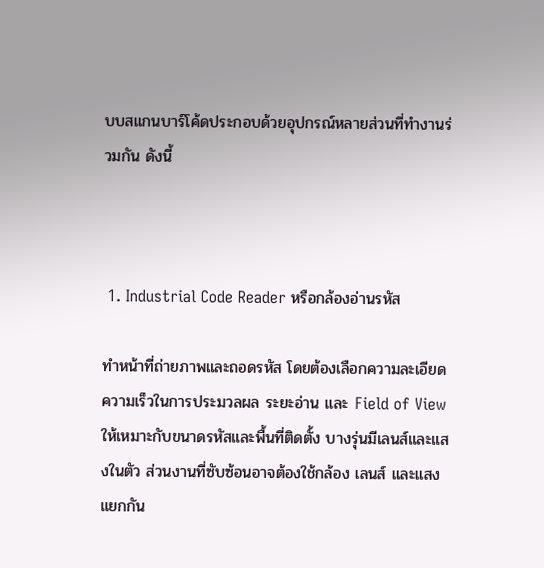บบสแกนบาร์โค้ดประกอบด้วยอุปกรณ์หลายส่วนที่ทำงานร่วมกัน ดังนี้



 1. Industrial Code Reader หรือกล้องอ่านรหัส

ทำหน้าที่ถ่ายภาพและถอดรหัส โดยต้องเลือกความละเอียด ความเร็วในการประมวลผล ระยะอ่าน และ Field of View ให้เหมาะกับขนาดรหัสและพื้นที่ติดตั้ง บางรุ่นมีเลนส์และแสงในตัว ส่วนงานที่ซับซ้อนอาจต้องใช้กล้อง เลนส์ และแสงแยกกัน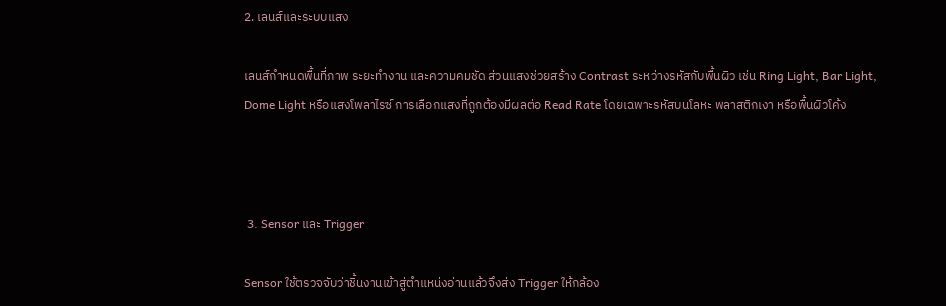2. เลนส์และระบบแสง

เลนส์กำหนดพื้นที่ภาพ ระยะทำงาน และความคมชัด ส่วนแสงช่วยสร้าง Contrast ระหว่างรหัสกับพื้นผิว เช่น Ring Light, Bar Light, Dome Light หรือแสงโพลาไรซ์ การเลือกแสงที่ถูกต้องมีผลต่อ Read Rate โดยเฉพาะรหัสบนโลหะ พลาสติกเงา หรือพื้นผิวโค้ง



 3. Sensor และ Trigger

Sensor ใช้ตรวจจับว่าชิ้นงานเข้าสู่ตำแหน่งอ่านแล้วจึงส่ง Trigger ให้กล้อง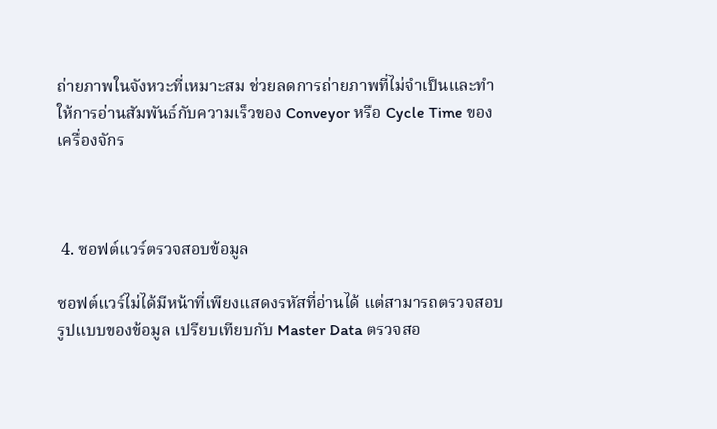ถ่ายภาพในจังหวะที่เหมาะสม ช่วยลดการถ่ายภาพที่ไม่จำเป็นและทำให้การอ่านสัมพันธ์กับความเร็วของ Conveyor หรือ Cycle Time ของเครื่องจักร



 4. ซอฟต์แวร์ตรวจสอบข้อมูล

ซอฟต์แวร์ไม่ได้มีหน้าที่เพียงแสดงรหัสที่อ่านได้ แต่สามารถตรวจสอบรูปแบบของข้อมูล เปรียบเทียบกับ Master Data ตรวจสอ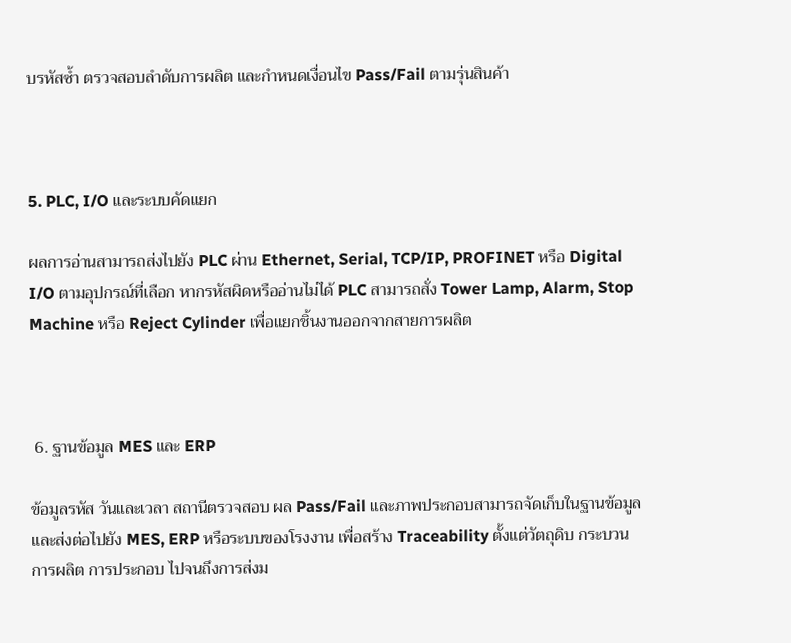บรหัสซ้ำ ตรวจสอบลำดับการผลิต และกำหนดเงื่อนไข Pass/Fail ตามรุ่นสินค้า



5. PLC, I/O และระบบคัดแยก

ผลการอ่านสามารถส่งไปยัง PLC ผ่าน Ethernet, Serial, TCP/IP, PROFINET หรือ Digital I/O ตามอุปกรณ์ที่เลือก หากรหัสผิดหรืออ่านไม่ได้ PLC สามารถสั่ง Tower Lamp, Alarm, Stop Machine หรือ Reject Cylinder เพื่อแยกชิ้นงานออกจากสายการผลิต



 6. ฐานข้อมูล MES และ ERP

ข้อมูลรหัส วันและเวลา สถานีตรวจสอบ ผล Pass/Fail และภาพประกอบสามารถจัดเก็บในฐานข้อมูล และส่งต่อไปยัง MES, ERP หรือระบบของโรงงาน เพื่อสร้าง Traceability ตั้งแต่วัตถุดิบ กระบวนการผลิต การประกอบ ไปจนถึงการส่งม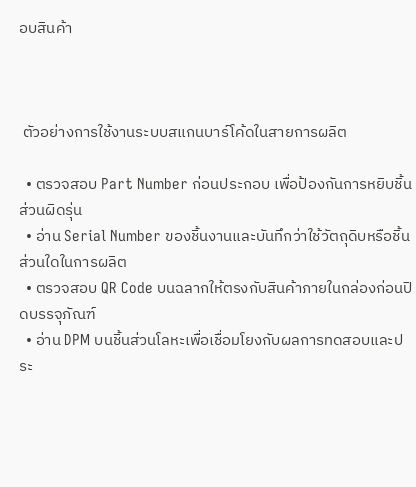อบสินค้า



 ตัวอย่างการใช้งานระบบสแกนบาร์โค้ดในสายการผลิต

  • ตรวจสอบ Part Number ก่อนประกอบ เพื่อป้องกันการหยิบชิ้นส่วนผิดรุ่น
  • อ่าน Serial Number ของชิ้นงานและบันทึกว่าใช้วัตถุดิบหรือชิ้นส่วนใดในการผลิต
  • ตรวจสอบ QR Code บนฉลากให้ตรงกับสินค้าภายในกล่องก่อนปิดบรรจุภัณฑ์
  • อ่าน DPM บนชิ้นส่วนโลหะเพื่อเชื่อมโยงกับผลการทดสอบและประ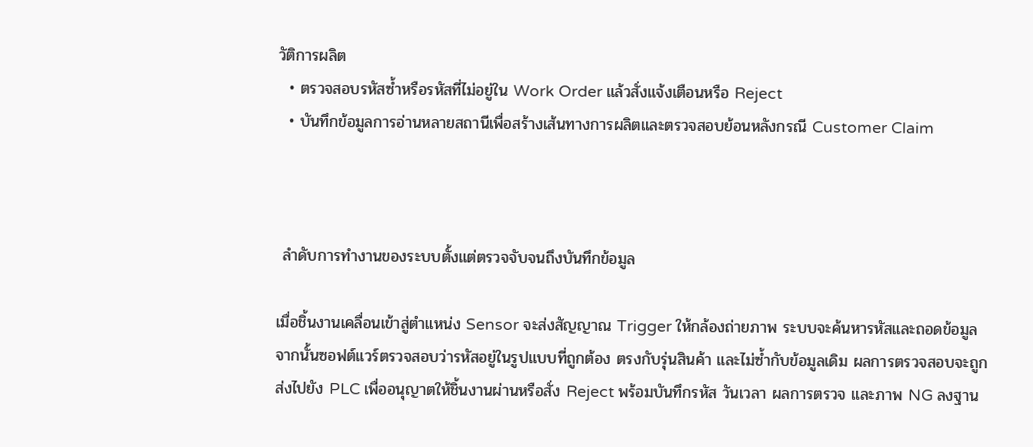วัติการผลิต
  • ตรวจสอบรหัสซ้ำหรือรหัสที่ไม่อยู่ใน Work Order แล้วสั่งแจ้งเตือนหรือ Reject
  • บันทึกข้อมูลการอ่านหลายสถานีเพื่อสร้างเส้นทางการผลิตและตรวจสอบย้อนหลังกรณี Customer Claim



 ลำดับการทำงานของระบบตั้งแต่ตรวจจับจนถึงบันทึกข้อมูล

เมื่อชิ้นงานเคลื่อนเข้าสู่ตำแหน่ง Sensor จะส่งสัญญาณ Trigger ให้กล้องถ่ายภาพ ระบบจะค้นหารหัสและถอดข้อมูล จากนั้นซอฟต์แวร์ตรวจสอบว่ารหัสอยู่ในรูปแบบที่ถูกต้อง ตรงกับรุ่นสินค้า และไม่ซ้ำกับข้อมูลเดิม ผลการตรวจสอบจะถูกส่งไปยัง PLC เพื่ออนุญาตให้ชิ้นงานผ่านหรือสั่ง Reject พร้อมบันทึกรหัส วันเวลา ผลการตรวจ และภาพ NG ลงฐาน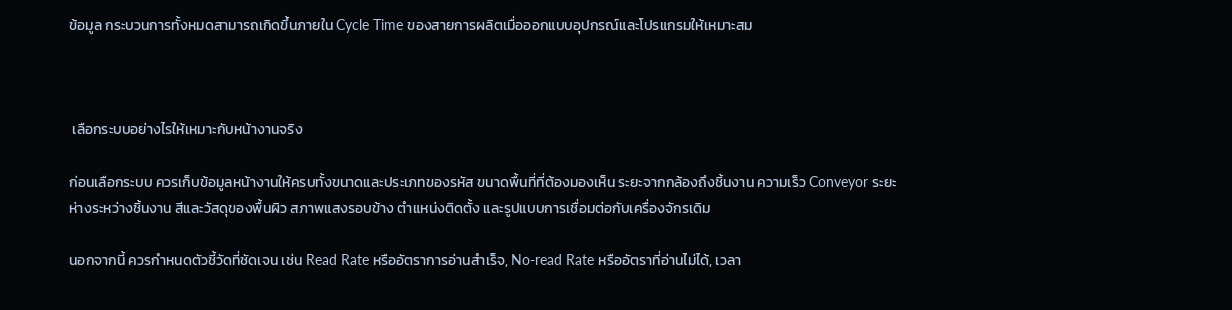ข้อมูล กระบวนการทั้งหมดสามารถเกิดขึ้นภายใน Cycle Time ของสายการผลิตเมื่อออกแบบอุปกรณ์และโปรแกรมให้เหมาะสม



 เลือกระบบอย่างไรให้เหมาะกับหน้างานจริง

ก่อนเลือกระบบ ควรเก็บข้อมูลหน้างานให้ครบทั้งขนาดและประเภทของรหัส ขนาดพื้นที่ที่ต้องมองเห็น ระยะจากกล้องถึงชิ้นงาน ความเร็ว Conveyor ระยะห่างระหว่างชิ้นงาน สีและวัสดุของพื้นผิว สภาพแสงรอบข้าง ตำแหน่งติดตั้ง และรูปแบบการเชื่อมต่อกับเครื่องจักรเดิม

นอกจากนี้ ควรกำหนดตัวชี้วัดที่ชัดเจน เช่น Read Rate หรืออัตราการอ่านสำเร็จ, No-read Rate หรืออัตราที่อ่านไม่ได้, เวลา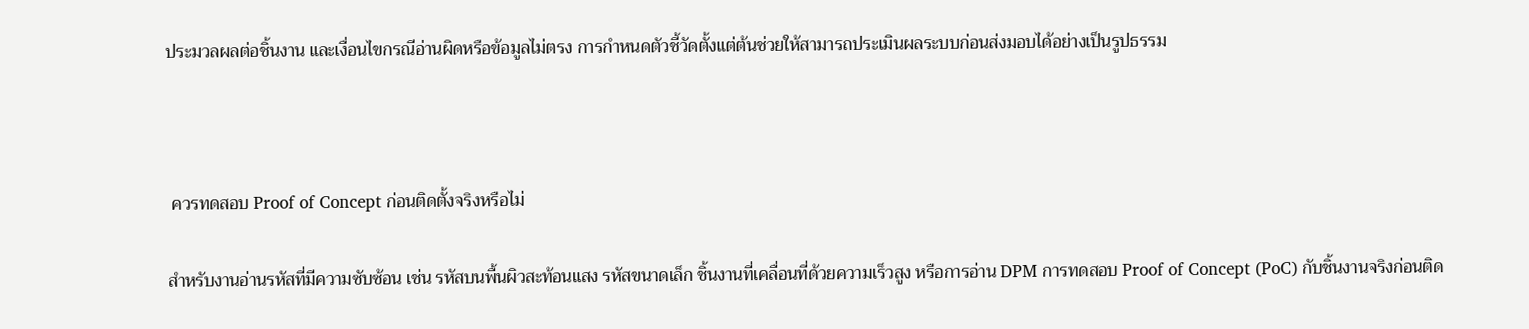ประมวลผลต่อชิ้นงาน และเงื่อนไขกรณีอ่านผิดหรือข้อมูลไม่ตรง การกำหนดตัวชี้วัดตั้งแต่ต้นช่วยให้สามารถประเมินผลระบบก่อนส่งมอบได้อย่างเป็นรูปธรรม



 ควรทดสอบ Proof of Concept ก่อนติดตั้งจริงหรือไม่

สำหรับงานอ่านรหัสที่มีความซับซ้อน เช่น รหัสบนพื้นผิวสะท้อนแสง รหัสขนาดเล็ก ชิ้นงานที่เคลื่อนที่ด้วยความเร็วสูง หรือการอ่าน DPM การทดสอบ Proof of Concept (PoC) กับชิ้นงานจริงก่อนติด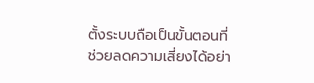ตั้งระบบถือเป็นขั้นตอนที่ช่วยลดความเสี่ยงได้อย่า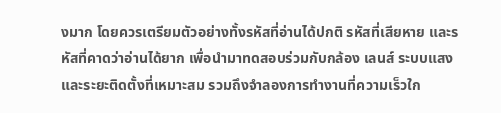งมาก โดยควรเตรียมตัวอย่างทั้งรหัสที่อ่านได้ปกติ รหัสที่เสียหาย และรหัสที่คาดว่าอ่านได้ยาก เพื่อนำมาทดสอบร่วมกับกล้อง เลนส์ ระบบแสง และระยะติดตั้งที่เหมาะสม รวมถึงจำลองการทำงานที่ความเร็วใก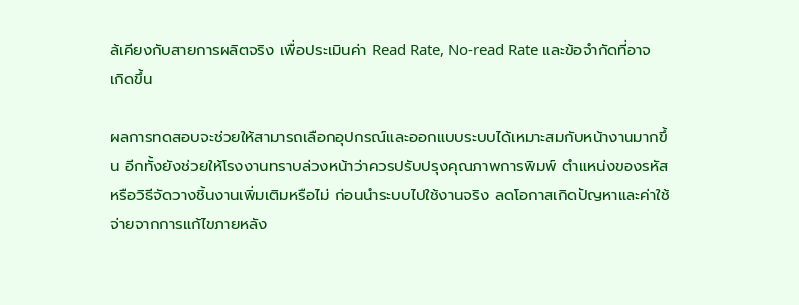ล้เคียงกับสายการผลิตจริง เพื่อประเมินค่า Read Rate, No-read Rate และข้อจำกัดที่อาจเกิดขึ้น

ผลการทดสอบจะช่วยให้สามารถเลือกอุปกรณ์และออกแบบระบบได้เหมาะสมกับหน้างานมากขึ้น อีกทั้งยังช่วยให้โรงงานทราบล่วงหน้าว่าควรปรับปรุงคุณภาพการพิมพ์ ตำแหน่งของรหัส หรือวิธีจัดวางชิ้นงานเพิ่มเติมหรือไม่ ก่อนนำระบบไปใช้งานจริง ลดโอกาสเกิดปัญหาและค่าใช้จ่ายจากการแก้ไขภายหลัง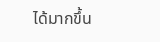ได้มากขึ้น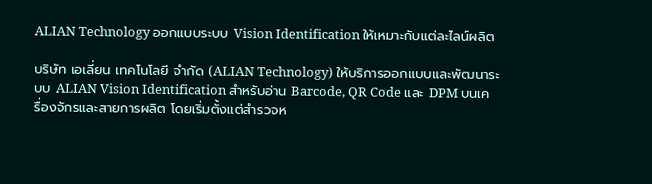ALIAN Technology ออกแบบระบบ Vision Identification ให้เหมาะกับแต่ละไลน์ผลิต

บริษัท เอเลี่ยน เทคโนโลยี จำกัด (ALIAN Technology) ให้บริการออกแบบและพัฒนาระบบ ALIAN Vision Identification สำหรับอ่าน Barcode, QR Code และ DPM บนเครื่องจักรและสายการผลิต โดยเริ่มตั้งแต่สำรวจห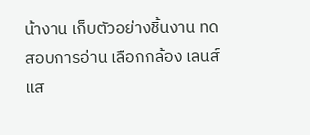น้างาน เก็บตัวอย่างชิ้นงาน ทดสอบการอ่าน เลือกกล้อง เลนส์ แส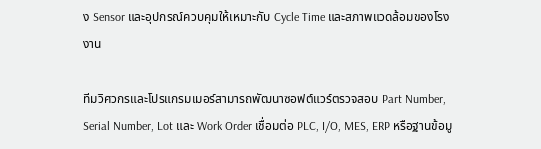ง Sensor และอุปกรณ์ควบคุมให้เหมาะกับ Cycle Time และสภาพแวดล้อมของโรงงาน

ทีมวิศวกรและโปรแกรมเมอร์สามารถพัฒนาซอฟต์แวร์ตรวจสอบ Part Number, Serial Number, Lot และ Work Order เชื่อมต่อ PLC, I/O, MES, ERP หรือฐานข้อมู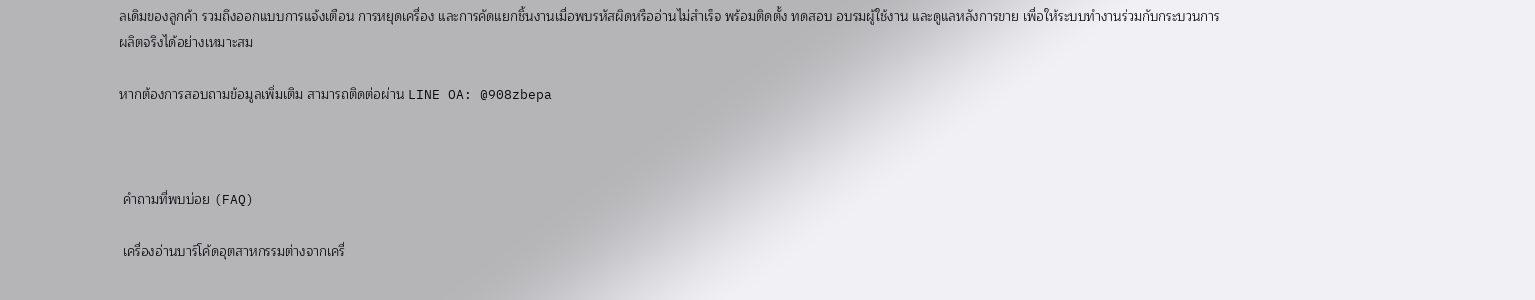ลเดิมของลูกค้า รวมถึงออกแบบการแจ้งเตือน การหยุดเครื่อง และการคัดแยกชิ้นงานเมื่อพบรหัสผิดหรืออ่านไม่สำเร็จ พร้อมติดตั้ง ทดสอบ อบรมผู้ใช้งาน และดูแลหลังการขาย เพื่อให้ระบบทำงานร่วมกับกระบวนการผลิตจริงได้อย่างเหมาะสม

หากต้องการสอบถามข้อมูลเพิ่มเติม สามารถติดต่อผ่าน LINE OA: @908zbepa



 คำถามที่พบบ่อย (FAQ)

 เครื่องอ่านบาร์โค้ดอุตสาหกรรมต่างจากเครื่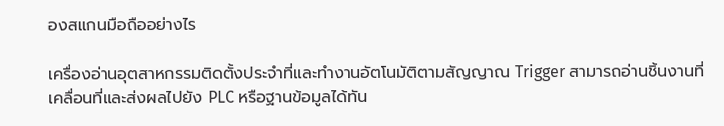องสแกนมือถืออย่างไร

เครื่องอ่านอุตสาหกรรมติดตั้งประจำที่และทำงานอัตโนมัติตามสัญญาณ Trigger สามารถอ่านชิ้นงานที่เคลื่อนที่และส่งผลไปยัง PLC หรือฐานข้อมูลได้ทัน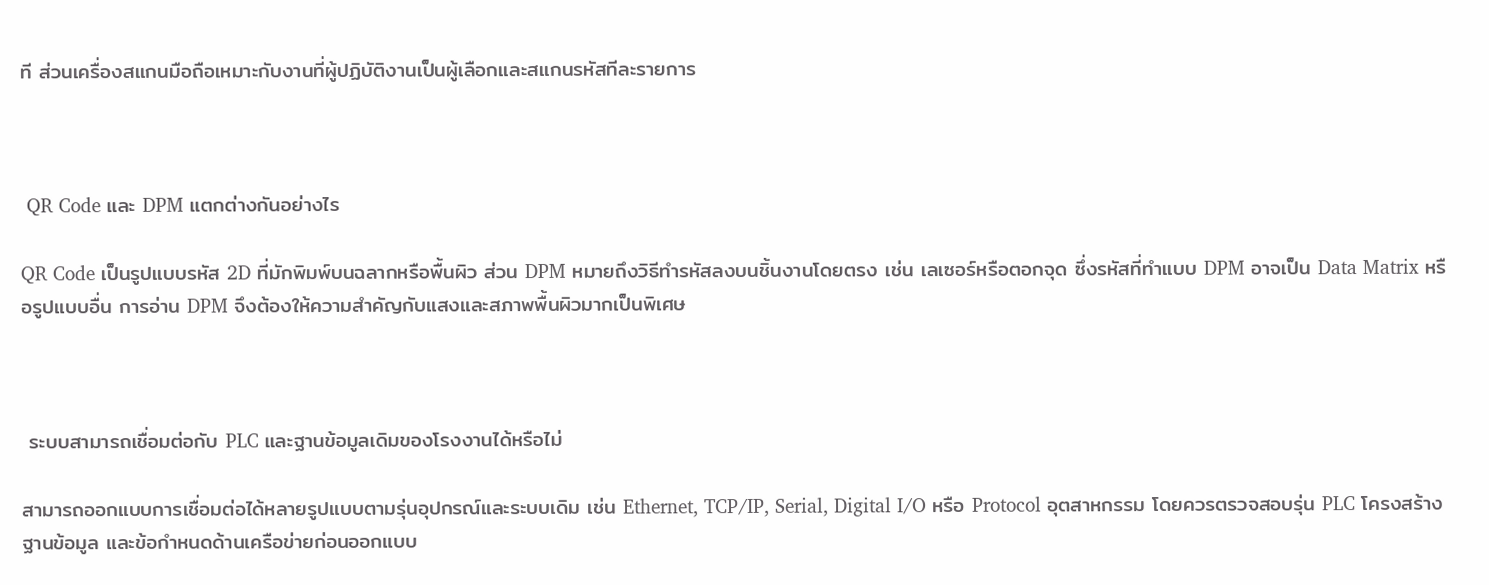ที ส่วนเครื่องสแกนมือถือเหมาะกับงานที่ผู้ปฏิบัติงานเป็นผู้เลือกและสแกนรหัสทีละรายการ



 QR Code และ DPM แตกต่างกันอย่างไร

QR Code เป็นรูปแบบรหัส 2D ที่มักพิมพ์บนฉลากหรือพื้นผิว ส่วน DPM หมายถึงวิธีทำรหัสลงบนชิ้นงานโดยตรง เช่น เลเซอร์หรือตอกจุด ซึ่งรหัสที่ทำแบบ DPM อาจเป็น Data Matrix หรือรูปแบบอื่น การอ่าน DPM จึงต้องให้ความสำคัญกับแสงและสภาพพื้นผิวมากเป็นพิเศษ



 ระบบสามารถเชื่อมต่อกับ PLC และฐานข้อมูลเดิมของโรงงานได้หรือไม่

สามารถออกแบบการเชื่อมต่อได้หลายรูปแบบตามรุ่นอุปกรณ์และระบบเดิม เช่น Ethernet, TCP/IP, Serial, Digital I/O หรือ Protocol อุตสาหกรรม โดยควรตรวจสอบรุ่น PLC โครงสร้างฐานข้อมูล และข้อกำหนดด้านเครือข่ายก่อนออกแบบ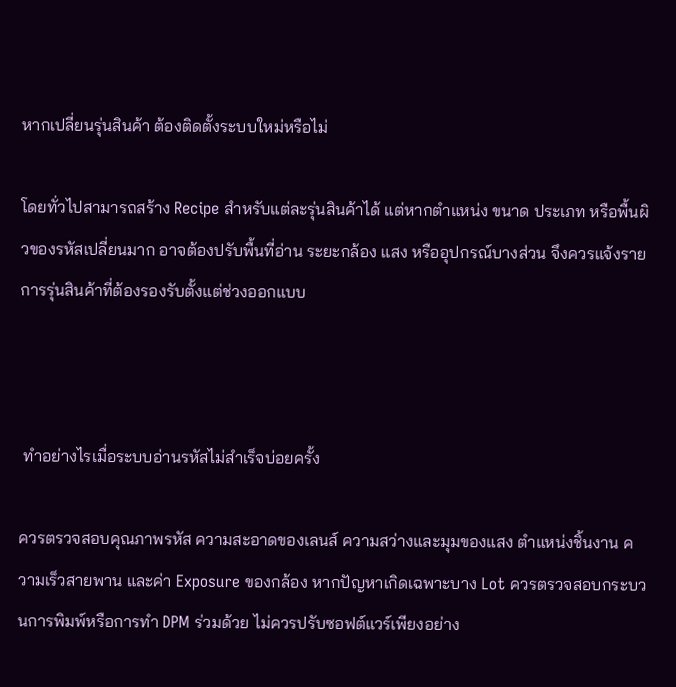หากเปลี่ยนรุ่นสินค้า ต้องติดตั้งระบบใหม่หรือไม่

โดยทั่วไปสามารถสร้าง Recipe สำหรับแต่ละรุ่นสินค้าได้ แต่หากตำแหน่ง ขนาด ประเภท หรือพื้นผิวของรหัสเปลี่ยนมาก อาจต้องปรับพื้นที่อ่าน ระยะกล้อง แสง หรืออุปกรณ์บางส่วน จึงควรแจ้งรายการรุ่นสินค้าที่ต้องรองรับตั้งแต่ช่วงออกแบบ



 ทำอย่างไรเมื่อระบบอ่านรหัสไม่สำเร็จบ่อยครั้ง

ควรตรวจสอบคุณภาพรหัส ความสะอาดของเลนส์ ความสว่างและมุมของแสง ตำแหน่งชิ้นงาน ความเร็วสายพาน และค่า Exposure ของกล้อง หากปัญหาเกิดเฉพาะบาง Lot ควรตรวจสอบกระบวนการพิมพ์หรือการทำ DPM ร่วมด้วย ไม่ควรปรับซอฟต์แวร์เพียงอย่าง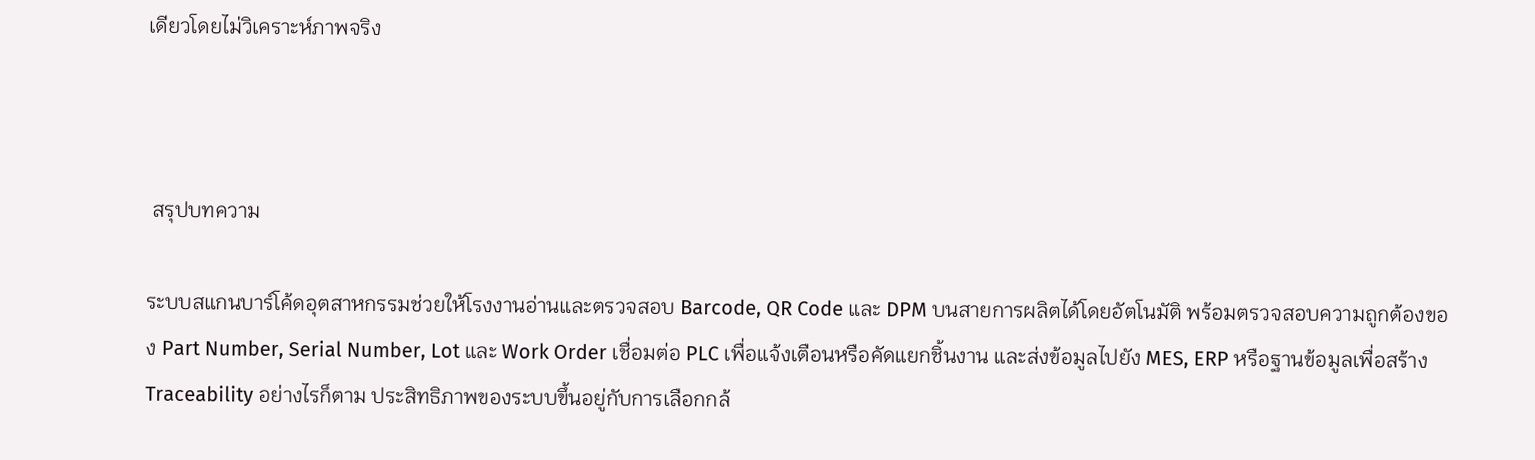เดียวโดยไม่วิเคราะห์ภาพจริง



 สรุปบทความ

ระบบสแกนบาร์โค้ดอุตสาหกรรมช่วยให้โรงงานอ่านและตรวจสอบ Barcode, QR Code และ DPM บนสายการผลิตได้โดยอัตโนมัติ พร้อมตรวจสอบความถูกต้องของ Part Number, Serial Number, Lot และ Work Order เชื่อมต่อ PLC เพื่อแจ้งเตือนหรือคัดแยกชิ้นงาน และส่งข้อมูลไปยัง MES, ERP หรือฐานข้อมูลเพื่อสร้าง Traceability อย่างไรก็ตาม ประสิทธิภาพของระบบขึ้นอยู่กับการเลือกกล้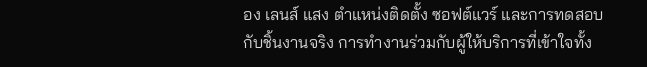อง เลนส์ แสง ตำแหน่งติดตั้ง ซอฟต์แวร์ และการทดสอบกับชิ้นงานจริง การทำงานร่วมกับผู้ให้บริการที่เข้าใจทั้ง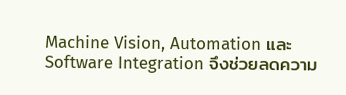Machine Vision, Automation และ Software Integration จึงช่วยลดความ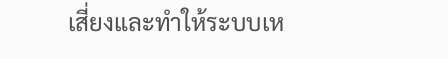เสี่ยงและทำให้ระบบเห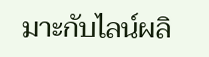มาะกับไลน์ผลิ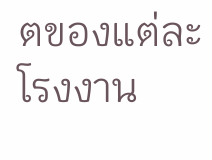ตของแต่ละโรงงาน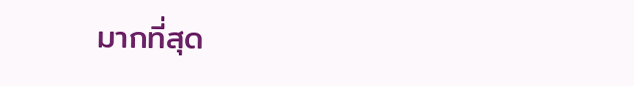มากที่สุด